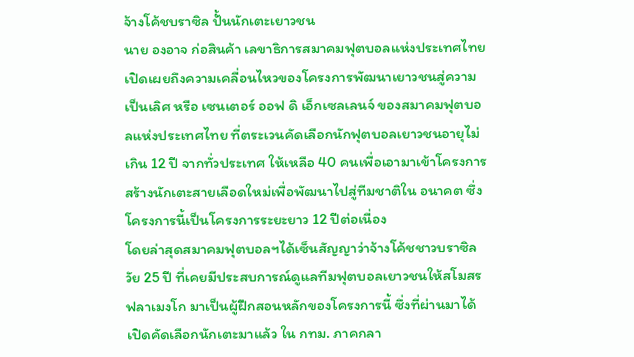จ้างโค้ชบราซิล ปั้นนักเตะเยาวชน
นาย องอาจ ก่อสินค้า เลขาธิการสมาคมฟุตบอลแห่งประเทศไทย เปิดเผยถึงความเคลื่อนไหวของโครงการพัฒนาเยาวชนสู่ความเป็นเลิศ หรือ เซนเตอร์ ออฟ ดิ เอ็กเซลเลนจ์ ของสมาคมฟุตบอลแห่งประเทศไทย ที่ตระเวนคัดเลือกนักฟุตบอลเยาวชนอายุไม่เกิน 12 ปี จากทั่วประเทศ ให้เหลือ 40 คนเพื่อเอามาเข้าโครงการสร้างนักเตะสายเลือดใหม่เพื่อพัฒนาไปสู่ทีมชาติใน อนาคต ซึ่งโครงการนี้เป็นโครงการระยะยาว 12 ปีต่อเนื่อง
โดยล่าสุดสมาคมฟุตบอลฯได้เซ็นสัญญาว่าจ้างโค้ชชาวบราซิลวัย 25 ปี ที่เคยมีประสบการณ์ดูแลทีมฟุตบอลเยาวชนให้สโมสรฟลาเมงโก มาเป็นผู้ฝึกสอนหลักของโครงการนี้ ซึ่งที่ผ่านมาได้เปิดคัดเลือกนักเตะมาแล้ว ใน กทม. ภาคกลา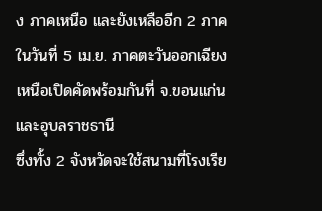ง ภาคเหนือ และยังเหลืออีก 2 ภาค ในวันที่ 5 เม.ย. ภาคตะวันออกเฉียงเหนือเปิดคัดพร้อมกันที่ จ.ขอนแก่น และอุบลราชธานี
ซึ่งทั้ง 2 จังหวัดจะใช้สนามที่โรงเรีย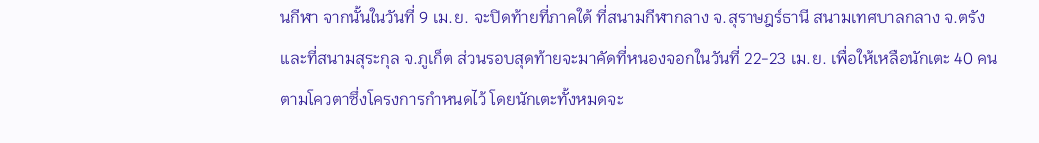นกีฬา จากนั้นในวันที่ 9 เม.ย. จะปิดท้ายที่ภาคใต้ ที่สนามกีฬากลาง จ.สุราษฎร์ธานี สนามเทศบาลกลาง จ.ตรัง และที่สนามสุระกุล จ.ภูเก็ต ส่วนรอบสุดท้ายจะมาคัดที่หนองจอกในวันที่ 22-23 เม.ย. เพื่อให้เหลือนักเตะ 40 คน ตามโควตาซึ่งโครงการกำหนดไว้ โดยนักเตะทั้งหมดจะ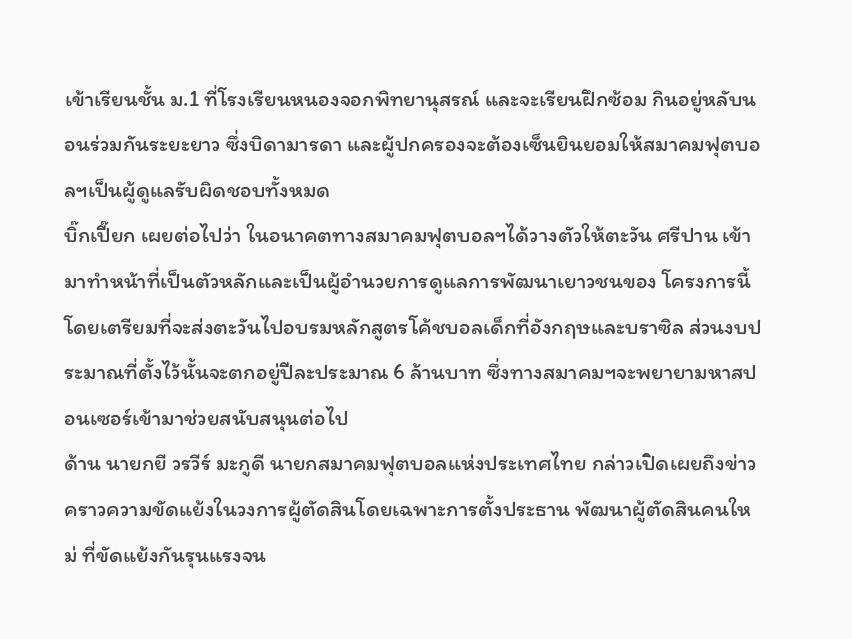เข้าเรียนชั้น ม.1 ที่โรงเรียนหนองจอกพิทยานุสรณ์ และจะเรียนฝึกซ้อม กินอยู่หลับนอนร่วมกันระยะยาว ซึ่งบิดามารดา และผู้ปกครองจะต้องเซ็นยินยอมให้สมาคมฟุตบอลฯเป็นผู้ดูแลรับผิดชอบทั้งหมด
บิ๊กเปี๊ยก เผยต่อไปว่า ในอนาคตทางสมาคมฟุตบอลฯได้วางตัวให้ตะวัน ศรีปาน เข้ามาทำหน้าที่เป็นตัวหลักและเป็นผู้อำนวยการดูแลการพัฒนาเยาวชนของ โครงการนี้ โดยเตรียมที่จะส่งตะวันไปอบรมหลักสูตรโค้ชบอลเด็กที่อังกฤษและบราซิล ส่วนงบประมาณที่ตั้งไว้นั้นจะตกอยู่ปีละประมาณ 6 ล้านบาท ซึ่งทางสมาคมฯจะพยายามหาสปอนเซอร์เข้ามาช่วยสนับสนุนต่อไป
ด้าน นายกยี วรวีร์ มะกูดี นายกสมาคมฟุตบอลแห่งประเทศไทย กล่าวเปิดเผยถึงข่าวคราวความขัดแย้งในวงการผู้ตัดสินโดยเฉพาะการตั้งประธาน พัฒนาผู้ตัดสินคนใหม่ ที่ขัดแย้งกันรุนแรงจน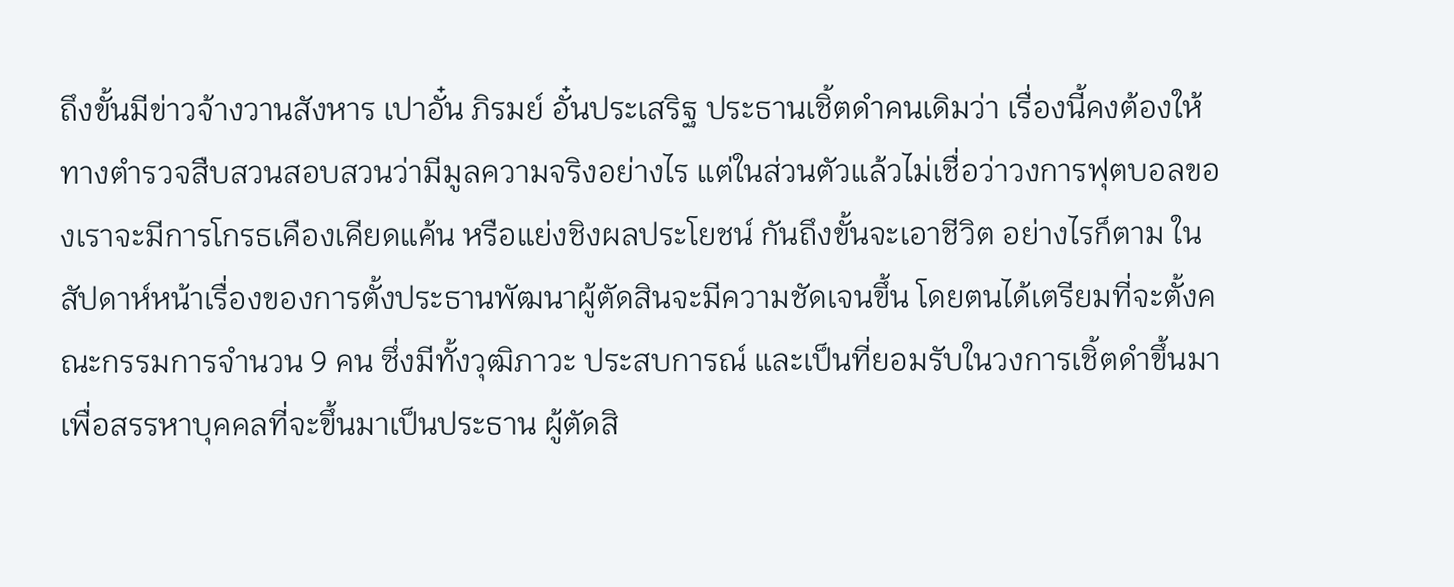ถึงขั้นมีข่าวจ้างวานสังหาร เปาอั๋น ภิรมย์ อั๋นประเสริฐ ประธานเชิ้ตดำคนเดิมว่า เรื่องนี้คงต้องให้ทางตำรวจสืบสวนสอบสวนว่ามีมูลความจริงอย่างไร แต่ในส่วนตัวแล้วไม่เชื่อว่าวงการฟุตบอลของเราจะมีการโกรธเคืองเคียดแค้น หรือแย่งชิงผลประโยชน์ กันถึงขั้นจะเอาชีวิต อย่างไรก็ตาม ในสัปดาห์หน้าเรื่องของการตั้งประธานพัฒนาผู้ตัดสินจะมีความชัดเจนขึ้น โดยตนได้เตรียมที่จะตั้งคณะกรรมการจำนวน 9 คน ซึ่งมีทั้งวุฒิภาวะ ประสบการณ์ และเป็นที่ยอมรับในวงการเชิ้ตดำขึ้นมา เพื่อสรรหาบุคคลที่จะขึ้นมาเป็นประธาน ผู้ตัดสิ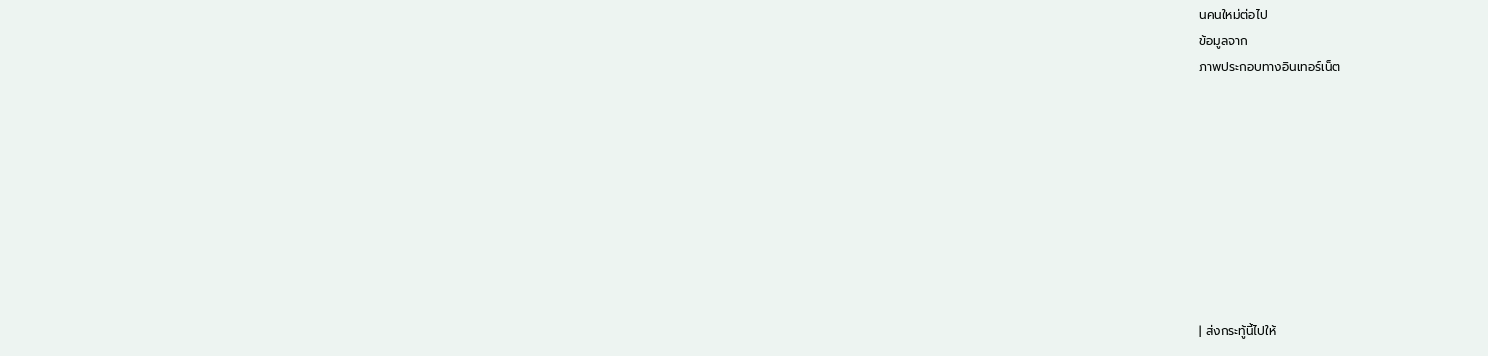นคนใหม่ต่อไป
ข้อมูลจาก
ภาพประกอบทางอินเทอร์เน็ต









| ส่งกระทู้นี้ไปให้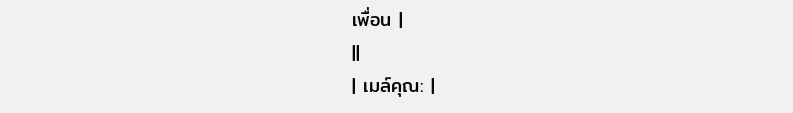เพื่อน |
||
| เมล์คุณ: |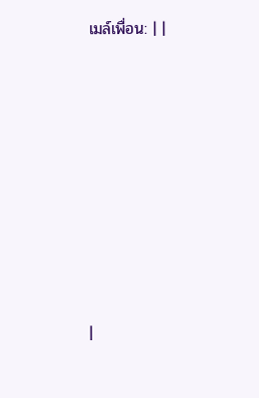เมล์เพื่อน: | |








|